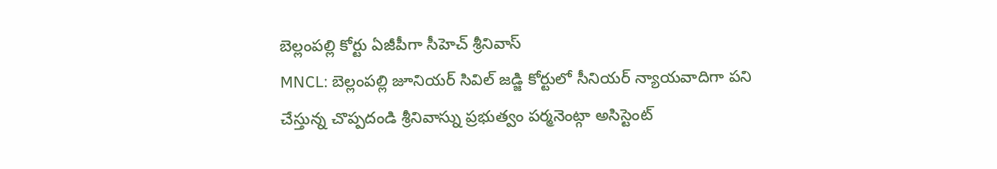బెల్లంపల్లి కోర్టు ఏజీపీగా సీహెచ్ శ్రీనివాస్
MNCL: బెల్లంపల్లి జూనియర్ సివిల్ జడ్జి కోర్టులో సీనియర్ న్యాయవాదిగా పని చేస్తున్న చొప్పదండి శ్రీనివాస్ను ప్రభుత్వం పర్మనెంట్గా అసిస్టెంట్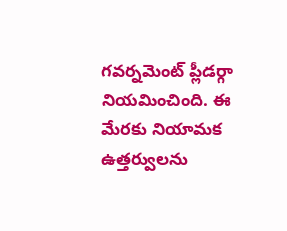గవర్నమెంట్ ప్లీడర్గా నియమించింది. ఈ మేరకు నియామక ఉత్తర్వులను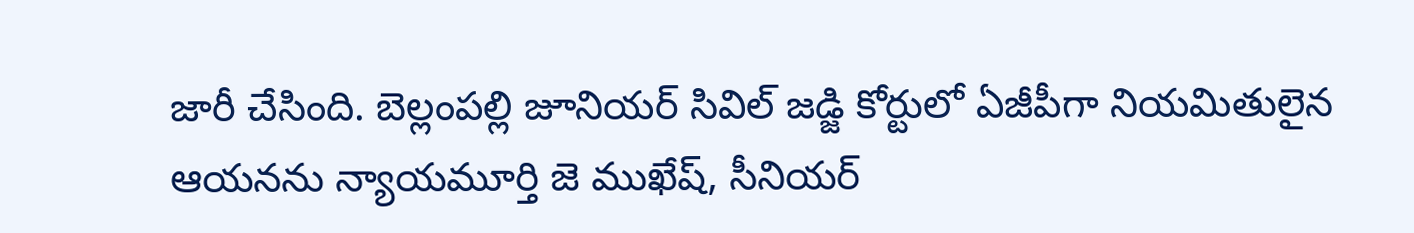జారీ చేసింది. బెల్లంపల్లి జూనియర్ సివిల్ జడ్జి కోర్టులో ఏజీపీగా నియమితులైన ఆయనను న్యాయమూర్తి జె ముఖేష్, సీనియర్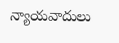న్యాయవాదులు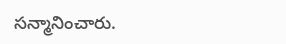సన్మానించారు.